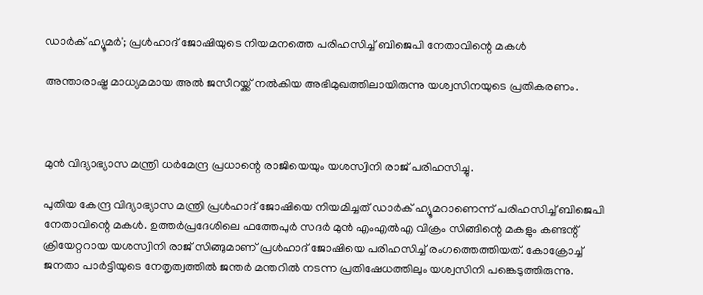ഡാര്‍ക് ഹ്യൂമര്‍'; പ്രള്‍ഹാദ് ജോഷിയുടെ നിയമനത്തെ പരിഹസിച്ച് ബിജെപി നേതാവിന്റെ മകള്‍

അന്താരാഷ്ട്ര മാധ്യമമായ അല്‍ ജസീറയ്ക്ക് നല്‍കിയ അഭിമുഖത്തിലായിരുന്നു യശ്വസിനയുടെ പ്രതികരണം.



മുന്‍ വിദ്യാഭ്യാസ മന്ത്രി ധര്‍മേന്ദ്ര പ്രധാന്റെ രാജിയെയും യശസ്വിനി രാജ് പരിഹസിച്ചു.

പുതിയ കേന്ദ്ര വിദ്യാഭ്യാസ മന്ത്രി പ്രള്‍ഹാദ് ജോഷിയെ നിയമിച്ചത് ഡാര്‍ക് ഹ്യൂമറാണെന്ന് പരിഹസിച്ച് ബിജെപി നേതാവിന്റെ മകള്‍. ഉത്തര്‍പ്രദേശിലെ ഫത്തേപുര്‍ സദര്‍ മുന്‍ എംഎല്‍എ വിക്രം സിങ്ങിന്റെ മകളും കണ്ടന്റ് ക്രിയേറ്ററായ യശസ്വിനി രാജ് സിങ്ങുമാണ് പ്രള്‍ഹാദ് ജോഷിയെ പരിഹസിച്ച് രംഗത്തെത്തിയത്. കോക്രോച്ച് ജനതാ പാര്‍ട്ടിയുടെ നേതൃത്വത്തില്‍ ജന്തര്‍ മന്തറില്‍ നടന്ന പ്രതിഷേധത്തിലും യശ്വസിനി പങ്കെടുത്തിരുന്നു.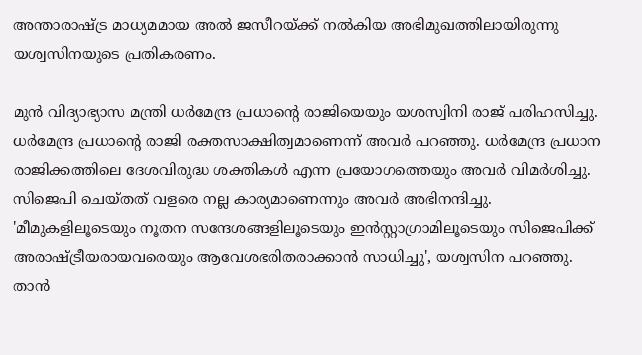അന്താരാഷ്ട്ര മാധ്യമമായ അല്‍ ജസീറയ്ക്ക് നല്‍കിയ അഭിമുഖത്തിലായിരുന്നു യശ്വസിനയുടെ പ്രതികരണം.

മുന്‍ വിദ്യാഭ്യാസ മന്ത്രി ധര്‍മേന്ദ്ര പ്രധാന്റെ രാജിയെയും യശസ്വിനി രാജ് പരിഹസിച്ചു. ധര്‍മേന്ദ്ര പ്രധാന്റെ രാജി രക്തസാക്ഷിത്വമാണെന്ന് അവര്‍ പറഞ്ഞു. ധര്‍മേന്ദ്ര പ്രധാന രാജിക്കത്തിലെ ദേശവിരുദ്ധ ശക്തികള്‍ എന്ന പ്രയോഗത്തെയും അവര്‍ വിമര്‍ശിച്ചു. സിജെപി ചെയ്തത് വളരെ നല്ല കാര്യമാണെന്നും അവര്‍ അഭിനന്ദിച്ചു. 'മീമുകളിലൂടെയും നൂതന സന്ദേശങ്ങളിലൂടെയും ഇന്‍സ്റ്റാഗ്രാമിലൂടെയും സിജെപിക്ക് അരാഷ്ട്രീയരായവരെയും ആവേശഭരിതരാക്കാന്‍ സാധിച്ചു', യശ്വസിന പറഞ്ഞു. താന്‍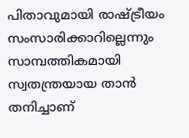പിതാവുമായി രാഷ്ട്രീയം സംസാരിക്കാറില്ലെന്നും സാമ്പത്തികമായി സ്വതന്ത്രയായ താന്‍ തനിച്ചാണ്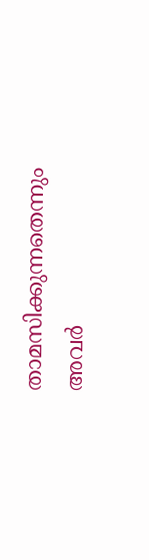താമസിക്കുന്നതെന്നും അവര്‍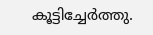കൂട്ടിച്ചേര്‍ത്തു.